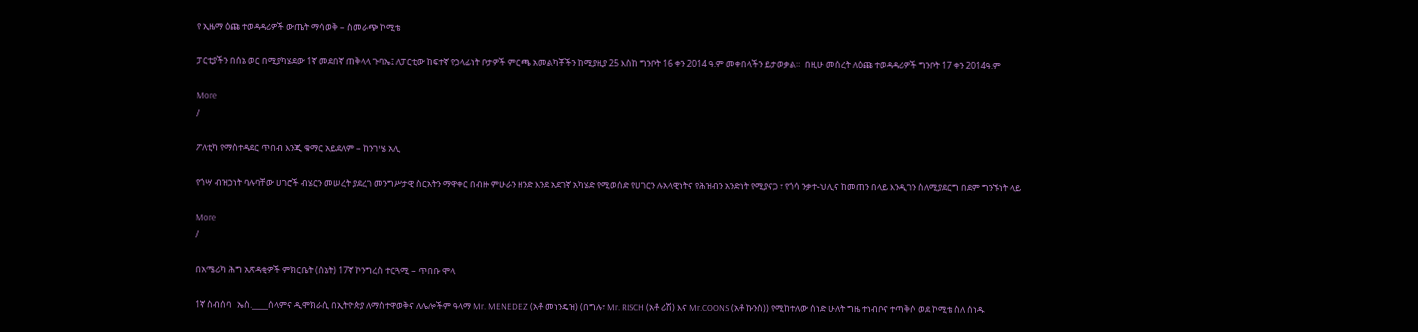የ ኢዜማ ዕጩ ተወዳዳሪዎች ውጤት ማሳወቅ – ስመራጭ ኮሚቴ

ፓርቲያችን በሰኔ ወር በሚያካሄደው 1ኛ መደበኛ ጠቅላላ ጉባኤ፤ ለፓርቲው ከፍተኛ የኃላፊነት ቦታዎች ምርጫ አመልካቾችን ከሚያዚያ 25 እስከ ግንቦት 16 ቀን 2014 ዓ.ም መቀበላችን ይታወቃል።  በዚሁ መሰረት ለዕጩ ተወዳዳሪዎች ግንቦት 17 ቀን 2014ዓ.ም

More
/

ፖለቲካ የማስተዳደር ጥበብ እንጂ ቁማር አይደለም – ከንገሤ አሊ

የጎሣ ብዝኃነት ባሉባቸው ሀገሮች ብሄርን መሠረት ያደረገ መንግሥታዊ ስርአትን ማዋቀር በብዙ ምሁራን ዘንድ እንደ አደገኛ አካሄድ የሚወሰድ የሀገርን ሉአላዊነትና የሕዝብን አንድነት የሚያናጋ ፣ የጎሳ ንቃተ-ህሊና ከመጠን በላይ እንዲገን ስለሚያደርግ በደም ግንኙነት ላይ

More
/

በአሜሪካ ሕግ አጽዳቂዎች ምክርቤት (ሰኔት) 17ኛ ኮንግረስ ተርጓሚ – ጥበቡ ሞላ

1ኛ ስብሰባ   ኤስ.____ሰላምና ዲሞክራሲ በኢትዮጵያ ለማስተዋወቅና ለሌሎችም ዓላማ Mr. MENEDEZ (አቶ መነንዴዝ) (በግሉ፣ Mr. RISCH (አቶ ሪሽ) እና Mr.COONS (አቶ ኩንስ)) የሚከተለው ሰነድ ሁለት ግዜ ተነብቦና ተጣቅሶ ወደ ኮሚቴ ስለ ሰነዱ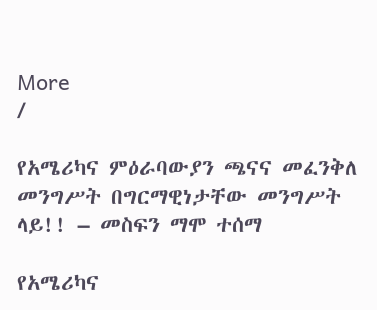More
/

የአሜሪካና ምዕራባውያን ጫናና መፈንቅለ መንግሥት በግርማዊነታቸው መንግሥት ላይ!! – መስፍን ማሞ ተሰማ

የአሜሪካና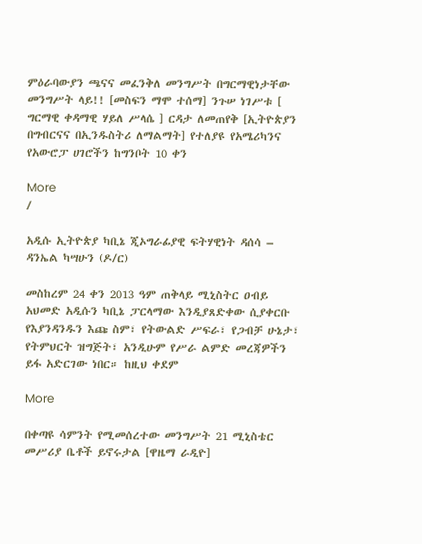ምዕራባውያን ጫናና መፈንቅለ መንግሥት በግርማዊነታቸው መንግሥት ላይ!! [መስፍን ማሞ ተሰማ] ንጉሠ ነገሥቱ [ ግርማዊ ቀዳማዊ ሃይለ ሥላሴ ] ርዳታ ለመጠየቅ [ኢትዮጵያን በግብርናና በኢንዱስትሪ ለማልማት] የተለያዩ የአሜሪካንና የአውሮፓ ሀገሮችን ከግንቦት 10 ቀን

More
/

አዲሱ ኢትዮጵያ ካቢኔ ጂኦግራፊያዊ ፍትሃዊነት ዳሰሳ – ዳንኤል ካሣሁን (ዶ/ር)

መስከረም 24 ቀን 2013 ዓም ጠቅላይ ሚኒስትር ዐብይ አህመድ አዲሱን ካቢኔ ፓርላማው እንዲያጸድቀው ሲያቀርቡ የእያንዳንዱን እጩ ስም፣ የትውልድ ሥፍራ፣ የጋብቻ ሁኔታ፣ የትምህርት ዝግጅት፣ አንዲሁም የሥራ ልምድ መረጃዎችን ይፋ አድርገው ነበር። ከዚህ ቀደም

More

በቀጣዩ ሳምንት የሚመሰረተው መንግሥት 21 ሚኒስቴር መሥሪያ ቤቶች ይኖሩታል [ዋዜማ ራዲዮ]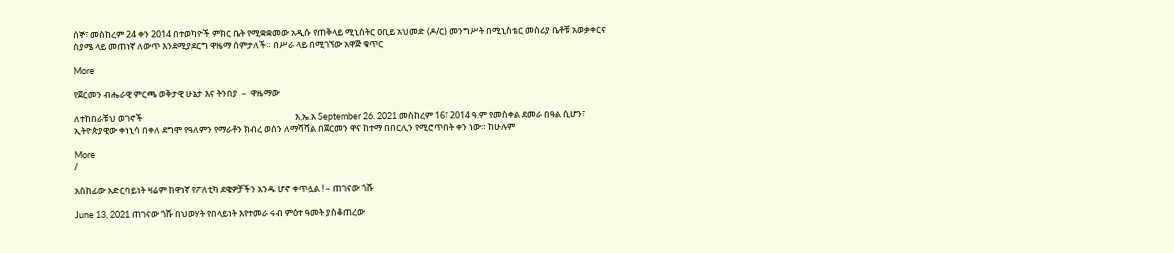ሰኞ፣ መስከረም 24 ቀን 2014 በተወካዮች ምክር ቤት የሚቋቋመው አዲሱ የጠቅላይ ሚኒስትር ዐቢይ አህመድ (ዶ/ር) መንግሥት በሚኒስቴር መስሪያ ቤቶቹ አወቃቀርና ስያሜ ላይ መጠነኛ ለውጥ እንደሚያደርግ ዋዜማ ሰምታለች። በሥራ ላይ በሚገኘው አዋጅ ቁጥር

More

የጀርመን ብሔራዊ ምርጫ ወቅታዊ ሁኔታ እና ትንበያ  –  ዋዜማው

ለተከበራቹህ ወገኖች                                                                            እ.ኤ.አ September 26. 2021 መስከረም 16፣ 2014 ዓ.ም የመስቀል ደመራ በዓል ሲሆን፣ ኢትዮጵያዊው ቀነኒሳ በቀለ ደግሞ የዓለምን የማራቶን ክብረ ወሰን ለማሻሻል በጀርመን ዋና ከተማ በበርሊን የሚሮጥበት ቀን ነው። ከሁሉም

More
/

አስከፊው አድርባይነት ዛሬም ከዋነኛ የፖለቲካ ደዌዎቻችን አንዱ ሆኖ ቀጥሏል ! – ጠገናው ጎሹ

June 13, 2021 ጠገናው ጎሹ በህወሃት የበላይነት እየተመራ ሩብ ምዕተ ዓመት ያስቆጠረው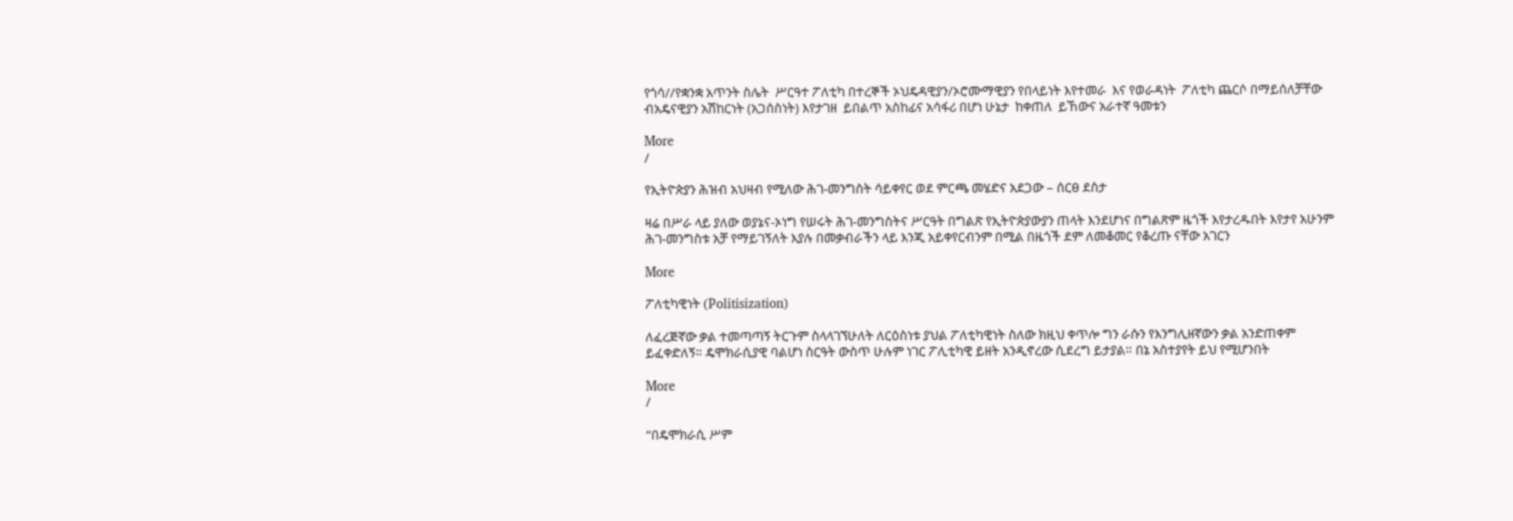የጎሳ//የቋንቋ አጥንት ስሌት  ሥርዓተ ፖለቲካ በተረኞች ኦህዴዳዊያን/ኦሮሙማዊያን የበላይነት እየተመራ  እና የወራዳነት  ፖለቲካ ጨርሶ በማይሰለቻቸው  ብአዴናዊያን አሽከርነት (አጋሰስነት) እየታገዘ  ይበልጥ አስከፊና አሳፋሪ በሆነ ሁኔታ  ከቀጠለ  ይኸውና አራተኛ ዓመቱን

More
/

የኢትዮጵያን ሕዝብ አህዛብ የሚለው ሕገ-መንግስት ሳይቀየር ወደ ምርጫ መሄድና አደጋው – ሰርፀ ደስታ

ዛሬ በሥራ ላይ ያለው ወያኔና-ኦነግ የሠሩት ሕገ-መንግስትና ሥርዓት በግልጽ የኢትዮጵያውያን ጠላት እንደሆነና በግልጽም ዜጎች እየታረዱበት እየታየ አሁንም ሕገ-መንግስቱ አቻ የማይገኝለት እያሉ በመቃብራችን ላይ እንጂ አይቀየርብንም በሚል በዜጎች ደም ለመቆመር የቆረጡ ናቸው አገርን

More

ፖለቲካዊነት (Politisization)

ለፈረጅኛው ቃል ተመጣጣኝ ትርጉም ስላላገኘሁለት ለርዕስነቱ ያህል ፖለቲካዊነት ስለው ክዚህ ቀጥሎ ግን ራሱን የእንግሊዘኛውን ቃል አንድጠቀም ይፈቀድለኝ። ዴሞክራሲያዊ ባልሆነ ስርዓት ውስጥ ሁሉም ነገር ፖሊቲካዊ ይዘት አንዲኖረው ሲደረግ ይታያል። በኔ አስተያየት ይህ የሚሆንበት

More
/

“በዴሞክራሲ ሥም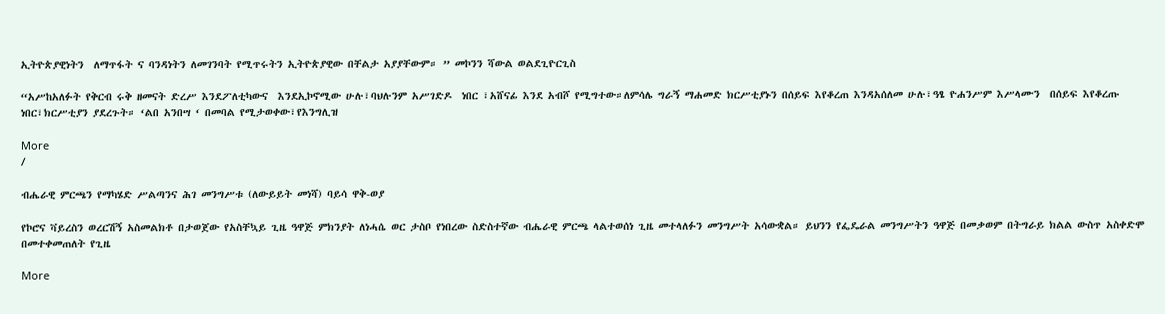ኢትዮጵያዊነትን  ለማጥፋት ና ባንዳነትን ለመገንባት የሚጥሩትን ኢትዮጵያዊው በቸልታ አያያቸውም። ” መኮንን ሻውል ወልደጊዮርጊስ

“አሥከአለፉት የቅርብ ሩቅ ዘመናት ድረሥ እንደፖለቲካውና  እንደኢኮኖሚው ሁሉ፣ባህሉንም አሥገድዶ  ነበር ፣አሸናፊ እንደ አብሾ የሚግተው።ለምሳሌ ግራኝ ማሐመድ ክርሥቲያኑን በሰይፍ እየቆረጠ እንዳአሰለመ ሁሉ፣ዓፄ ዮሐንሥም እሥላሙን  በሰይፍ እየቆረጡ ነበር፣ክርሥቲያን ያደረጉት። ‘ልበ አንበሣ ‘ በመባል የሚታወቀው፣የእንግሊዝ

More
/

ብሔራዊ ምርጫን የማካሄድ ሥልጣንና ሕገ መንግሥቱ (ለውይይት መነሻ) ባይሳ ዋቅ-ወያ

የኮሮና ቫይረስን ወረርሽኝ አስመልክቶ በታወጀው የአስቸኳይ ጊዜ ዓዋጅ ምክንያት ለነሓሴ ወር ታስቦ የነበረው ስድስተኛው ብሔራዊ ምርጫ ላልተወሰነ ጊዜ መተላለፉን መንግሥት አሳውቋል። ይህንን የፌዴራል መንግሥትን ዓዋጅ በመቃወም በትግራይ ክልል ውስጥ አስቀድሞ በመተቀመጠለት የጊዜ

More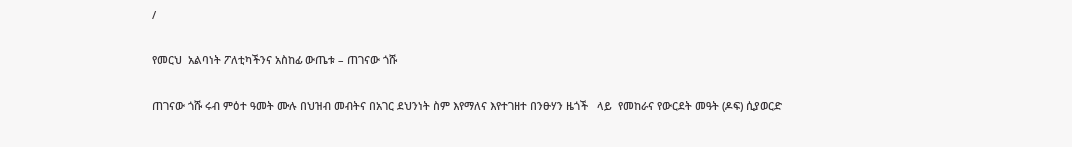/

የመርህ  አልባነት ፖለቲካችንና አስከፊ ውጤቱ – ጠገናው ጎሹ

ጠገናው ጎሹ ሩብ ምዕተ ዓመት ሙሉ በህዝብ መብትና በአገር ደህንነት ስም እየማለና እየተገዘተ በንፁሃን ዜጎች   ላይ  የመከራና የውርደት መዓት (ዶፍ) ሲያወርድ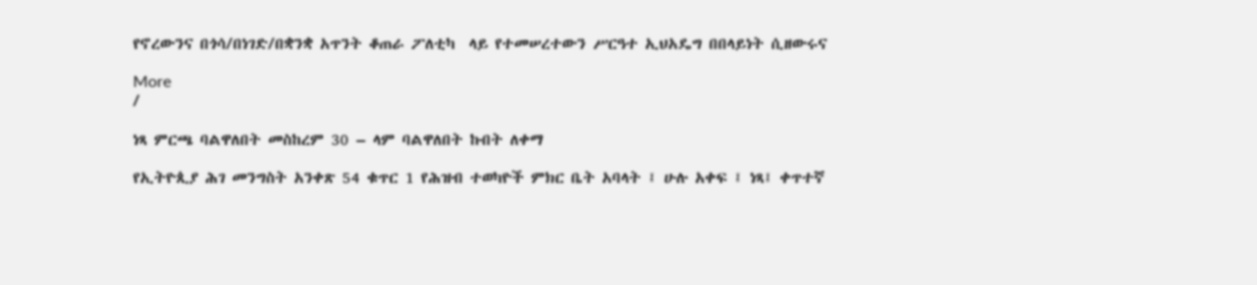የኖረውንና በጎሳ/በነገድ/በቋንቋ አጥንት ቆጠራ ፖለቲካ  ላይ የተመሠረተውን ሥርዓተ ኢህአዴግ በበላይነት ሲዘውሩና

More
/

ነጻ ምርጫ ባልዋለበት መስከረም 30 – ላም ባልዋለበት ኩበት ለቀማ

የኢትዮጲያ ሕገ መንግስት አንቀጽ 54 ቁጥር 1 የሕዝብ ተወካዮች ምክር ቤት አባላት ፤ ሁሉ አቀፍ ፤ ነጻ፤ ቀጥተኛ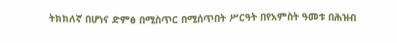ትክክለኛ በሆነና ድምፅ በሚስጥር በሚሰጥበት ሥርዓት በየአምስት ዓመቱ በሕዝብ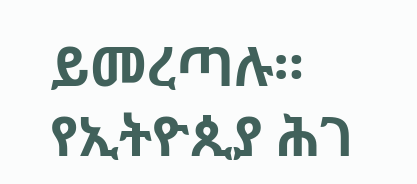ይመረጣሉ። የኢትዮጲያ ሕገ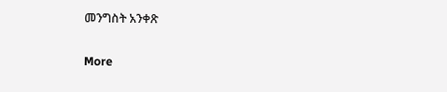መንግስት አንቀጽ

More